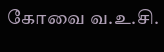கோவை வ.உ.சி.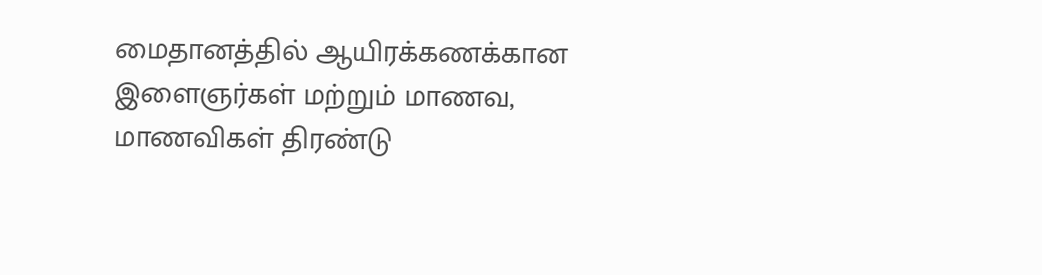மைதானத்தில் ஆயிரக்கணக்கான இளைஞர்கள் மற்றும் மாணவ, மாணவிகள் திரண்டு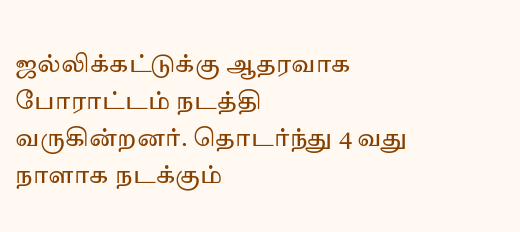ஜல்லிக்கட்டுக்கு ஆதரவாக போராட்டம் நடத்தி வருகின்றனர். தொடர்ந்து 4 வது நாளாக நடக்கும்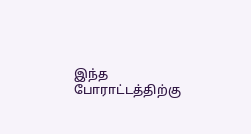இந்த போராட்டத்திற்கு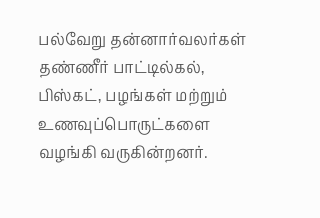பல்வேறு தன்னார்வலர்கள் தண்ணீர் பாட்டில்கல், பிஸ்கட், பழங்கள் மற்றும் உணவுப்பொருட்களை வழங்கி வருகின்றனர்.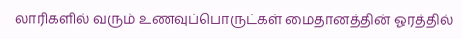லாரிகளில் வரும் உணவுப்பொருட்கள் மைதானத்தின் ஓரத்தில்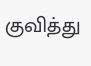குவித்து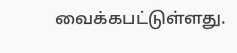வைக்கபட்டுள்ளது.